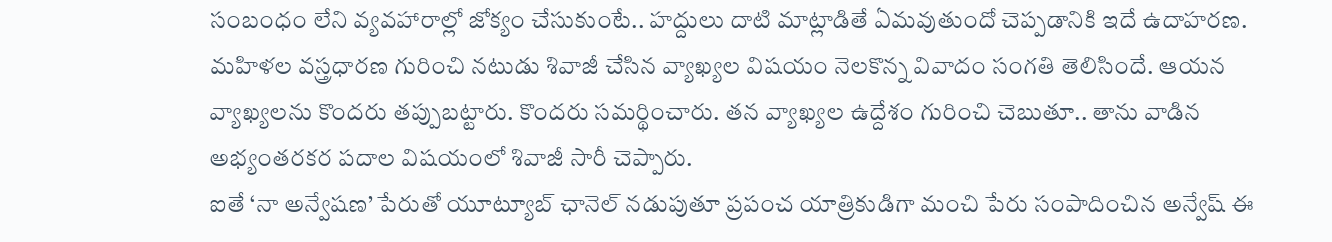సంబంధం లేని వ్యవహారాల్లో జోక్యం చేసుకుంటే.. హద్దులు దాటి మాట్లాడితే ఏమవుతుందో చెప్పడానికి ఇదే ఉదాహరణ. మహిళల వస్త్రధారణ గురించి నటుడు శివాజీ చేసిన వ్యాఖ్యల విషయం నెలకొన్న వివాదం సంగతి తెలిసిందే. ఆయన వ్యాఖ్యలను కొందరు తప్పుబట్టారు. కొందరు సమర్థించారు. తన వ్యాఖ్యల ఉద్దేశం గురించి చెబుతూ.. తాను వాడిన అభ్యంతరకర పదాల విషయంలో శివాజీ సారీ చెప్పారు.
ఐతే ‘నా అన్వేషణ’ పేరుతో యూట్యూబ్ ఛానెల్ నడుపుతూ ప్రపంచ యాత్రికుడిగా మంచి పేరు సంపాదించిన అన్వేష్ ఈ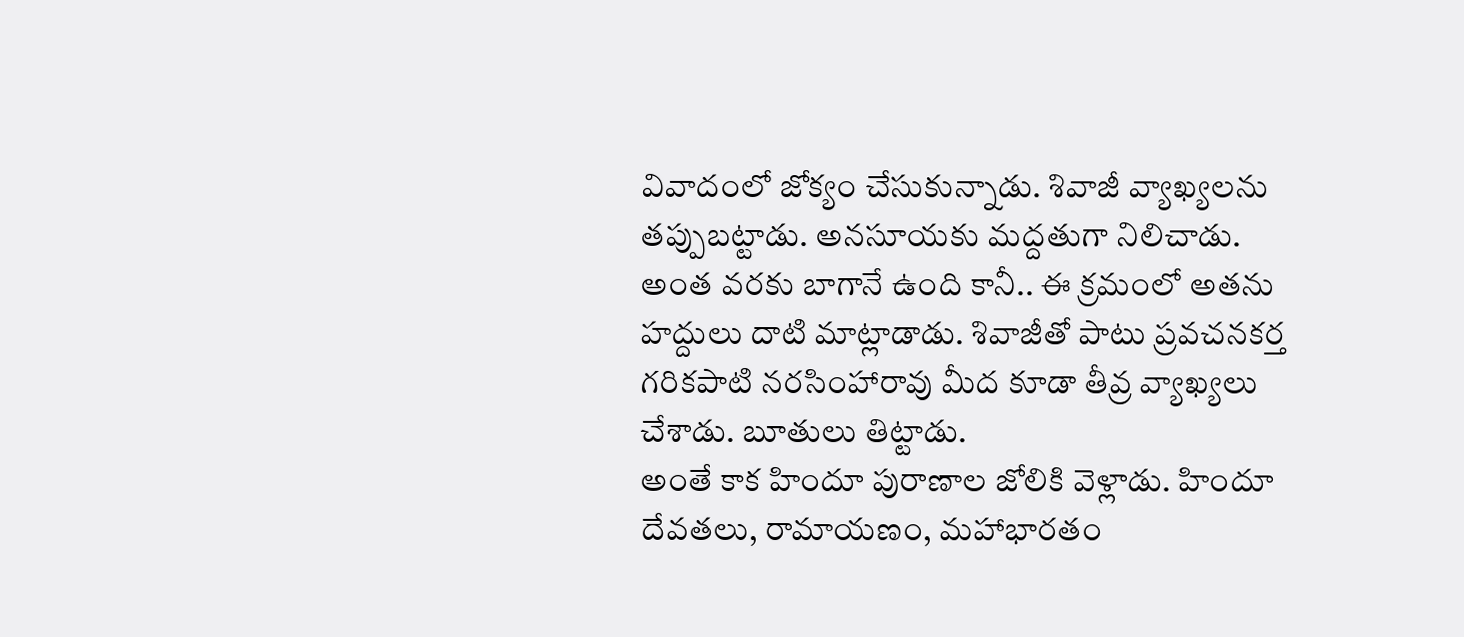వివాదంలో జోక్యం చేసుకున్నాడు. శివాజీ వ్యాఖ్యలను తప్పుబట్టాడు. అనసూయకు మద్దతుగా నిలిచాడు. అంత వరకు బాగానే ఉంది కానీ.. ఈ క్రమంలో అతను హద్దులు దాటి మాట్లాడాడు. శివాజీతో పాటు ప్రవచనకర్త గరికపాటి నరసింహారావు మీద కూడా తీవ్ర వ్యాఖ్యలు చేశాడు. బూతులు తిట్టాడు.
అంతే కాక హిందూ పురాణాల జోలికి వెళ్లాడు. హిందూ దేవతలు, రామాయణం, మహాభారతం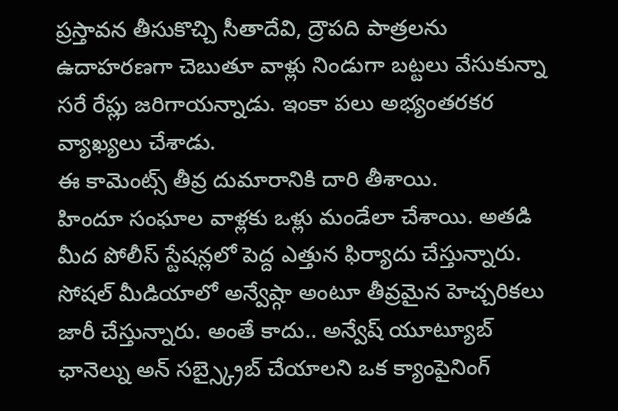ప్రస్తావన తీసుకొచ్చి సీతాదేవి, ద్రౌపది పాత్రలను ఉదాహరణగా చెబుతూ వాళ్లు నిండుగా బట్టలు వేసుకున్నా సరే రేప్లు జరిగాయన్నాడు. ఇంకా పలు అభ్యంతరకర వ్యాఖ్యలు చేశాడు.
ఈ కామెంట్స్ తీవ్ర దుమారానికి దారి తీశాయి.
హిందూ సంఘాల వాళ్లకు ఒళ్లు మండేలా చేశాయి. అతడి మీద పోలీస్ స్టేషన్లలో పెద్ద ఎత్తున ఫిర్యాదు చేస్తున్నారు. సోషల్ మీడియాలో అన్వేష్గా అంటూ తీవ్రమైన హెచ్చరికలు జారీ చేస్తున్నారు. అంతే కాదు.. అన్వేష్ యూట్యూబ్ ఛానెల్ను అన్ సబ్స్క్రైబ్ చేయాలని ఒక క్యాంపైనింగ్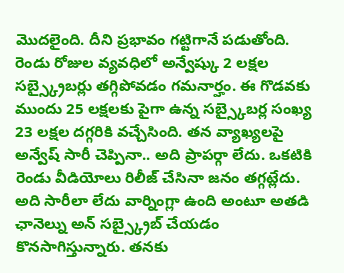మొదలైంది. దీని ప్రభావం గట్టిగానే పడుతోంది.
రెండు రోజుల వ్యవధిలో అన్వేష్కు 2 లక్షల సబ్స్క్రైబర్లు తగ్గిపోవడం గమనార్హం. ఈ గొడవకు ముందు 25 లక్షలకు పైగా ఉన్న సబ్స్కైబర్ల సంఖ్య 23 లక్షల దగ్గరికి వచ్చేసింది. తన వ్యాఖ్యలపై అన్వేష్ సారీ చెప్పినా.. అది ప్రాపర్గా లేదు. ఒకటికి రెండు వీడియోలు రిలీజ్ చేసినా జనం తగ్గట్లేదు. అది సారీలా లేదు వార్నింగ్లా ఉంది అంటూ అతడి ఛానెల్ను అన్ సబ్స్క్రైబ్ చేయడం కొనసాగిస్తున్నారు. తనకు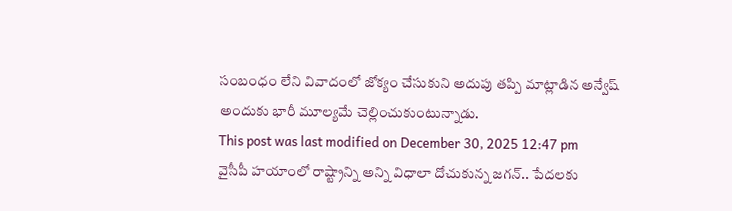సంబంధం లేని వివాదంలో జోక్యం చేసుకుని అదుపు తప్పి మాట్లాడిన అన్వేష్ అందుకు భారీ మూల్యమే చెల్లించుకుంటున్నాడు.
This post was last modified on December 30, 2025 12:47 pm
వైసీపీ హయాంలో రాష్ట్రాన్ని అన్ని విధాలా దోచుకున్న జగన్.. పేదలకు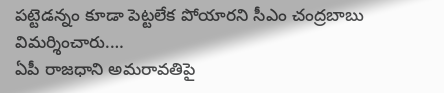పట్టెడన్నం కూడా పెట్టలేక పోయారని సీఎం చంద్రబాబు విమర్శించారు.…
ఏపీ రాజధాని అమరావతిపై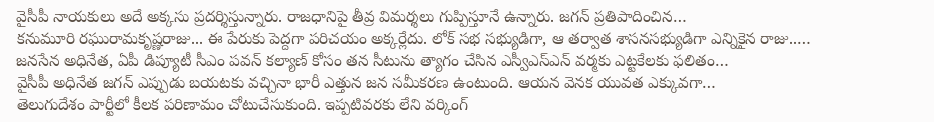వైసీపీ నాయకులు అదే అక్కసు ప్రదర్శిస్తున్నారు. రాజధానిపై తీవ్ర విమర్శలు గుప్పిస్తూనే ఉన్నారు. జగన్ ప్రతిపాదించిన…
కనుమూరి రఘురామకృష్ణరాజు... ఈ పేరుకు పెద్దగా పరిచయం అక్కర్లేదు. లోక్ సభ సభ్యుడిగా, ఆ తర్వాత శాసనసభ్యుడిగా ఎన్నికైన రాజు..…
జనసేన అధినేత, ఏపీ డిప్యూటీ సీఎం పవన్ కల్యాణ్ కోసం తన సీటును త్యాగం చేసిన ఎస్వీఎస్ఎన్ వర్మకు ఎట్టకేలకు ఫలితం…
వైసీపీ అధినేత జగన్ ఎప్పుడు బయటకు వచ్చినా భారీ ఎత్తున జన సమీకరణ ఉంటుంది. ఆయన వెనక యువత ఎక్కువగా…
తెలుగుదేశం పార్టీలో కీలక పరిణామం చోటుచేసుకుంది. ఇప్పటివరకు లేని వర్కింగ్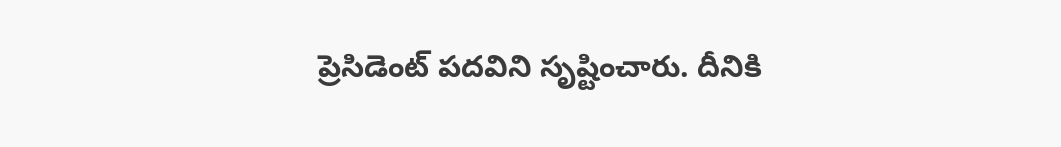ప్రెసిడెంట్ పదవిని సృష్టించారు. దీనికి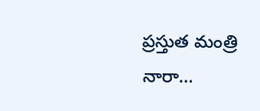ప్రస్తుత మంత్రి నారా…